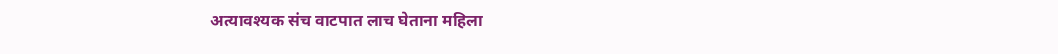अत्यावश्यक संच वाटपात लाच घेताना महिला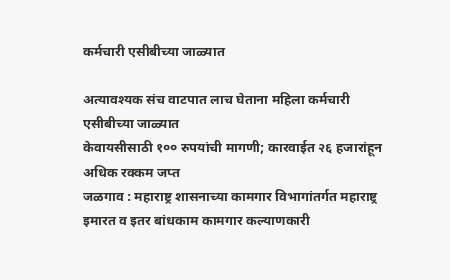कर्मचारी एसीबीच्या जाळ्यात

अत्यावश्यक संच वाटपात लाच घेताना महिला कर्मचारी एसीबीच्या जाळ्यात
केवायसीसाठी १०० रुपयांची मागणी; कारवाईत २६ हजारांहून अधिक रक्कम जप्त
जळगाव : महाराष्ट्र शासनाच्या कामगार विभागांतर्गत महाराष्ट्र इमारत व इतर बांधकाम कामगार कल्याणकारी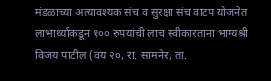मंडळाच्या अत्यावश्यक संच व सुरक्षा संच वाटप योजनेत लाभार्थ्याकडून १०० रुपयांची लाच स्वीकारताना भाग्यश्री विजय पाटील (वय २०, रा. सामनेर, ता.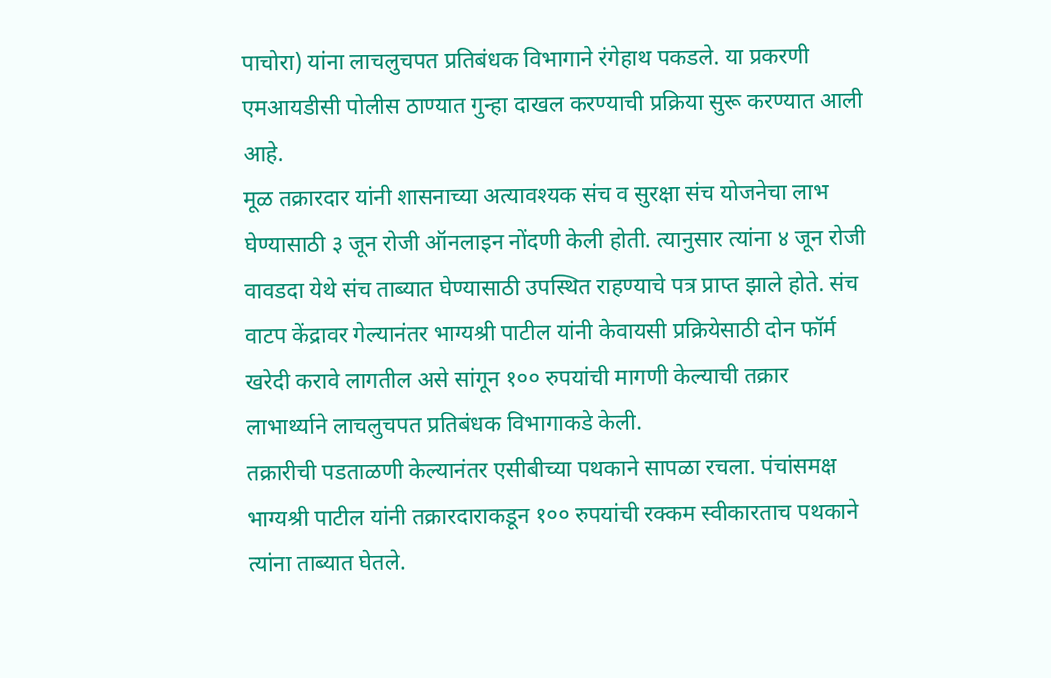पाचोरा) यांना लाचलुचपत प्रतिबंधक विभागाने रंगेहाथ पकडले. या प्रकरणी एमआयडीसी पोलीस ठाण्यात गुन्हा दाखल करण्याची प्रक्रिया सुरू करण्यात आली आहे.
मूळ तक्रारदार यांनी शासनाच्या अत्यावश्यक संच व सुरक्षा संच योजनेचा लाभ घेण्यासाठी ३ जून रोजी ऑनलाइन नोंदणी केली होती. त्यानुसार त्यांना ४ जून रोजी वावडदा येथे संच ताब्यात घेण्यासाठी उपस्थित राहण्याचे पत्र प्राप्त झाले होते. संच वाटप केंद्रावर गेल्यानंतर भाग्यश्री पाटील यांनी केवायसी प्रक्रियेसाठी दोन फॉर्म खरेदी करावे लागतील असे सांगून १०० रुपयांची मागणी केल्याची तक्रार लाभार्थ्याने लाचलुचपत प्रतिबंधक विभागाकडे केली.
तक्रारीची पडताळणी केल्यानंतर एसीबीच्या पथकाने सापळा रचला. पंचांसमक्ष भाग्यश्री पाटील यांनी तक्रारदाराकडून १०० रुपयांची रक्कम स्वीकारताच पथकाने त्यांना ताब्यात घेतले.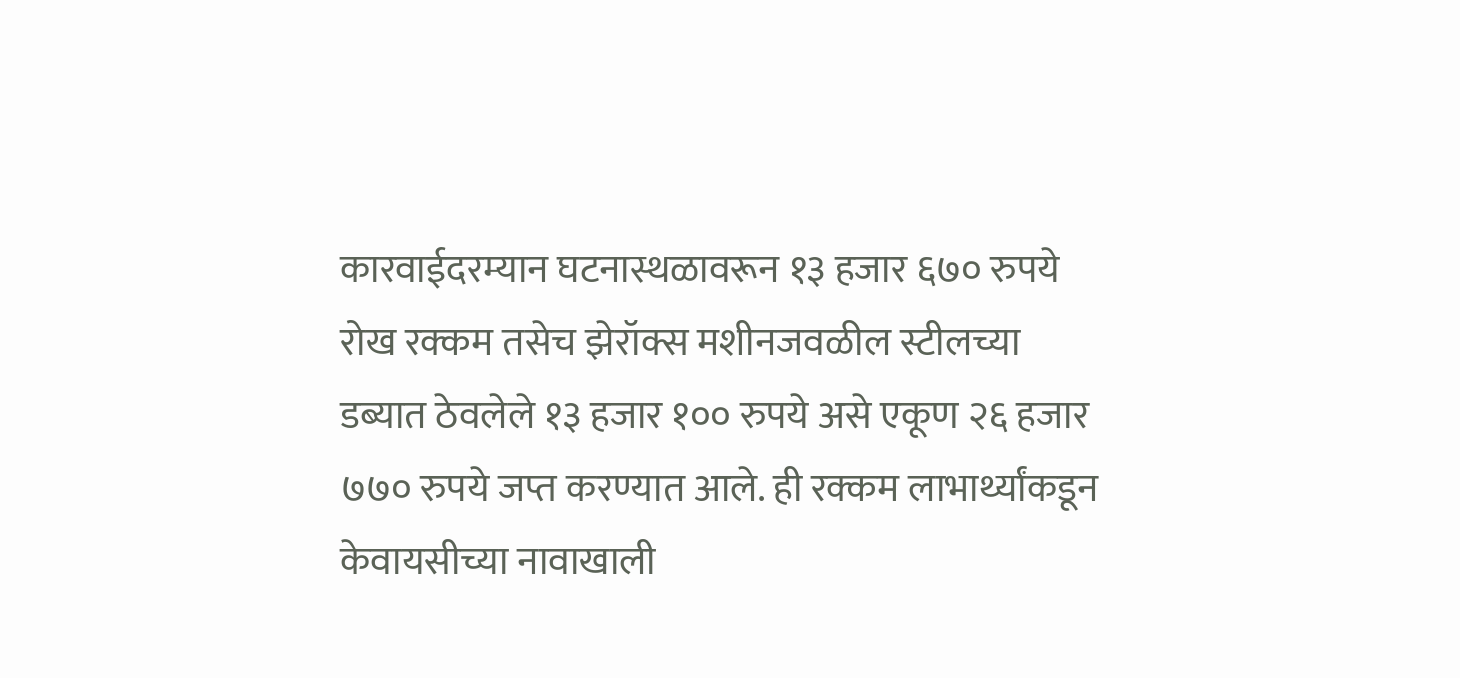कारवाईदरम्यान घटनास्थळावरून १३ हजार ६७० रुपये रोख रक्कम तसेच झेरॉक्स मशीनजवळील स्टीलच्या डब्यात ठेवलेले १३ हजार १०० रुपये असे एकूण २६ हजार ७७० रुपये जप्त करण्यात आले. ही रक्कम लाभार्थ्यांकडून केवायसीच्या नावाखाली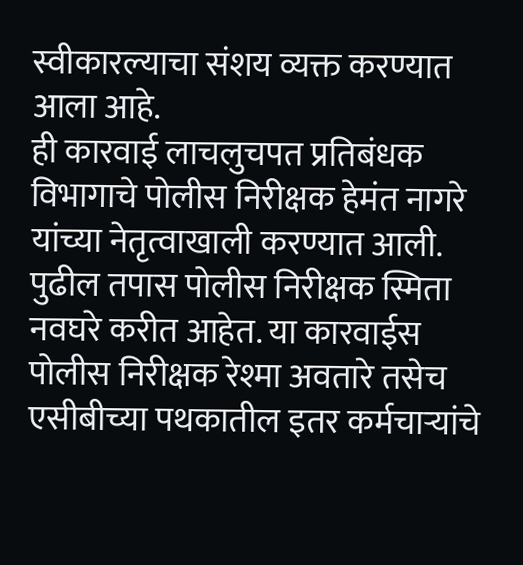स्वीकारल्याचा संशय व्यक्त करण्यात आला आहे.
ही कारवाई लाचलुचपत प्रतिबंधक विभागाचे पोलीस निरीक्षक हेमंत नागरे यांच्या नेतृत्वाखाली करण्यात आली. पुढील तपास पोलीस निरीक्षक स्मिता नवघरे करीत आहेत. या कारवाईस पोलीस निरीक्षक रेश्मा अवतारे तसेच एसीबीच्या पथकातील इतर कर्मचाऱ्यांचे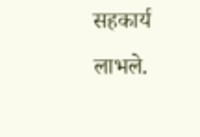सहकार्य लाभले.